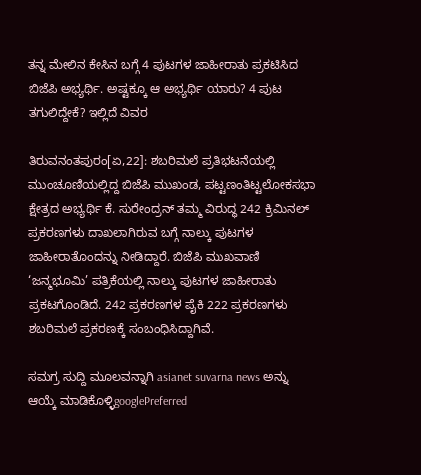ತನ್ನ ಮೇಲಿನ ಕೇಸಿನ ಬಗ್ಗೆ 4 ಪುಟಗಳ ಜಾಹೀರಾತು ಪ್ರಕಟಿಸಿದ ಬಿಜೆಪಿ ಅಭ್ಯರ್ಥಿ. ಅಷ್ಟಕ್ಕೂ ಆ ಅಭ್ಯರ್ಥಿ ಯಾರು? 4 ಪುಟ ತಗುಲಿದ್ದೇಕೆ? ಇಲ್ಲಿದೆ ವಿವರ

ತಿರುವನಂತಪುರಂ[ಏ,22]: ಶಬರಿಮಲೆ ಪ್ರತಿಭಟನೆಯಲ್ಲಿ ಮುಂಚೂಣಿಯಲ್ಲಿದ್ದ ಬಿಜೆಪಿ ಮುಖಂಡ, ಪಟ್ಟಣಂತಿಟ್ಟಲೋಕಸಭಾ ಕ್ಷೇತ್ರದ ಅಭ್ಯರ್ಥಿ ಕೆ. ಸುರೇಂದ್ರನ್‌ ತಮ್ಮ ವಿರುದ್ಧ 242 ಕ್ರಿಮಿನಲ್‌ ಪ್ರಕರಣಗಳು ದಾಖಲಾಗಿರುವ ಬಗ್ಗೆ ನಾಲ್ಕು ಪುಟಗಳ ಜಾಹೀರಾತೊಂದನ್ನು ನೀಡಿದ್ದಾರೆ. ಬಿಜೆಪಿ ಮುಖವಾಣಿ ‘ಜನ್ಮಭೂಮಿ’ ಪತ್ರಿಕೆಯಲ್ಲಿ ನಾಲ್ಕು ಪುಟಗಳ ಜಾಹೀರಾತು ಪ್ರಕಟಗೊಂಡಿದೆ. 242 ಪ್ರಕರಣಗಳ ಪೈಕಿ 222 ಪ್ರಕರಣಗಳು ಶಬರಿಮಲೆ ಪ್ರಕರಣಕ್ಕೆ ಸಂಬಂಧಿಸಿದ್ದಾಗಿವೆ.

ಸಮಗ್ರ ಸುದ್ದಿ ಮೂಲವನ್ನಾಗಿ asianet suvarna news ಅನ್ನು ಆಯ್ಕೆ ಮಾಡಿಕೊಳ್ಳಿgooglePreferred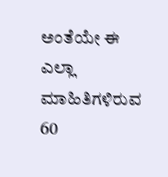ಅಂತೆಯೇ ಈ ಎಲ್ಲಾ ಮಾಹಿತಿಗಳಿರುವ 60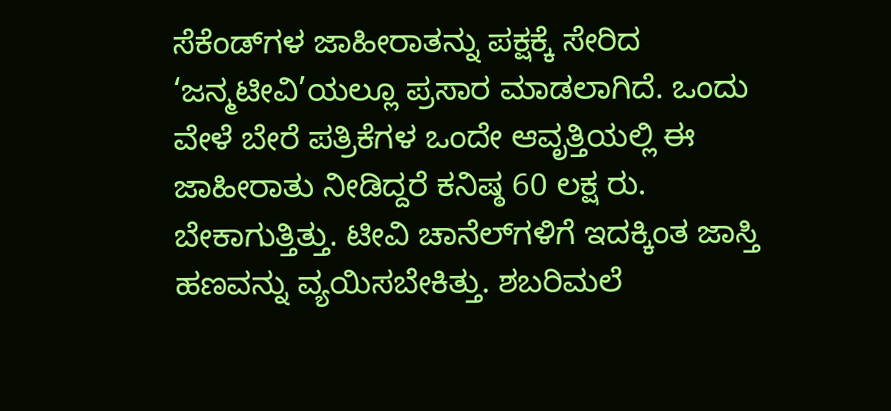ಸೆಕೆಂಡ್‌ಗಳ ಜಾಹೀರಾತನ್ನು ಪಕ್ಷಕ್ಕೆ ಸೇರಿದ ‘ಜನ್ಮಟೀವಿ’ಯಲ್ಲೂ ಪ್ರಸಾರ ಮಾಡಲಾಗಿದೆ. ಒಂದು ವೇಳೆ ಬೇರೆ ಪತ್ರಿಕೆಗಳ ಒಂದೇ ಆವೃತ್ತಿಯಲ್ಲಿ ಈ ಜಾಹೀರಾತು ನೀಡಿದ್ದರೆ ಕನಿಷ್ಠ 60 ಲಕ್ಷ ರು. ಬೇಕಾಗುತ್ತಿತ್ತು. ಟೀವಿ ಚಾನೆಲ್‌ಗಳಿಗೆ ಇದಕ್ಕಿಂತ ಜಾಸ್ತಿ ಹಣವನ್ನು ವ್ಯಯಿಸಬೇಕಿತ್ತು. ಶಬರಿಮಲೆ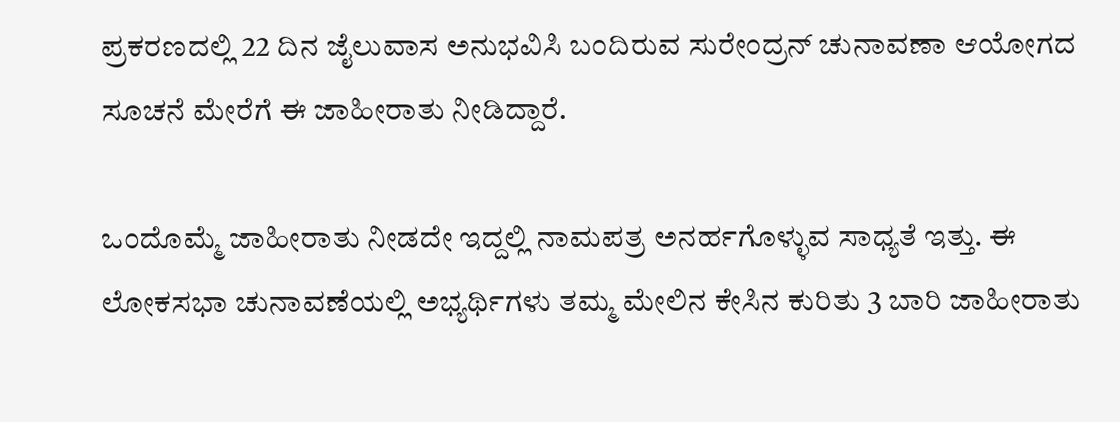ಪ್ರಕರಣದಲ್ಲಿ 22 ದಿನ ಜೈಲುವಾಸ ಅನುಭವಿಸಿ ಬಂದಿರುವ ಸುರೇಂದ್ರನ್‌ ಚುನಾವಣಾ ಆಯೋಗದ ಸೂಚನೆ ಮೇರೆಗೆ ಈ ಜಾಹೀರಾತು ನೀಡಿದ್ದಾರೆ.

ಒಂದೊಮ್ಮೆ ಜಾಹೀರಾತು ನೀಡದೇ ಇದ್ದಲ್ಲಿ ನಾಮಪತ್ರ ಅನರ್ಹಗೊಳ್ಳುವ ಸಾಧ್ಯತೆ ಇತ್ತು. ಈ ಲೋಕಸಭಾ ಚುನಾವಣೆಯಲ್ಲಿ ಅಭ್ಯರ್ಥಿಗಳು ತಮ್ಮ ಮೇಲಿನ ಕೇಸಿನ ಕುರಿತು 3 ಬಾರಿ ಜಾಹೀರಾತು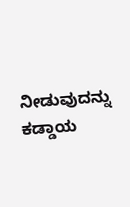ನೀಡುವುದನ್ನು ಕಡ್ಡಾಯ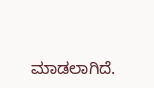ಮಾಡಲಾಗಿದೆ.